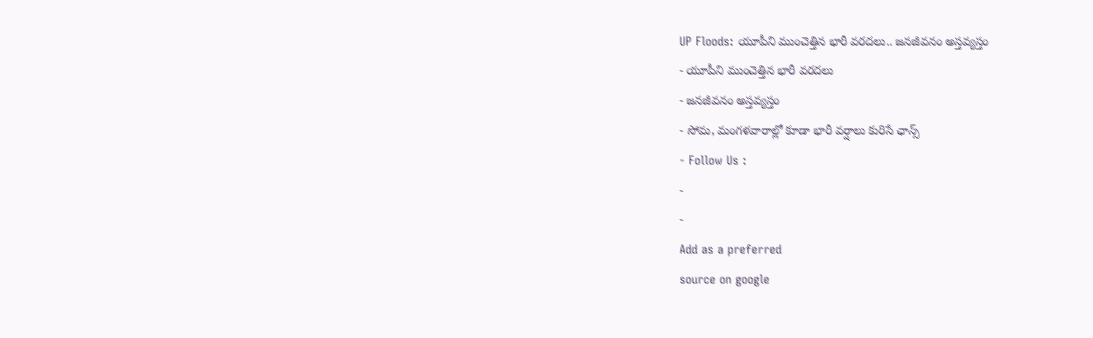UP Floods: యూపీని ముంచెత్తిన భారీ వరదలు.. జనజీవనం అస్తవ్యస్తం
- యూపీని ముంచెత్తిన భారీ వరదలు
- జనజీవనం అస్తవ్యస్తం
- సోమ, మంగళవారాల్లో కూడా భారీ వర్షాలు కురిసే ఛాన్స్
- Follow Us :
-
-
Add as a preferred
source on google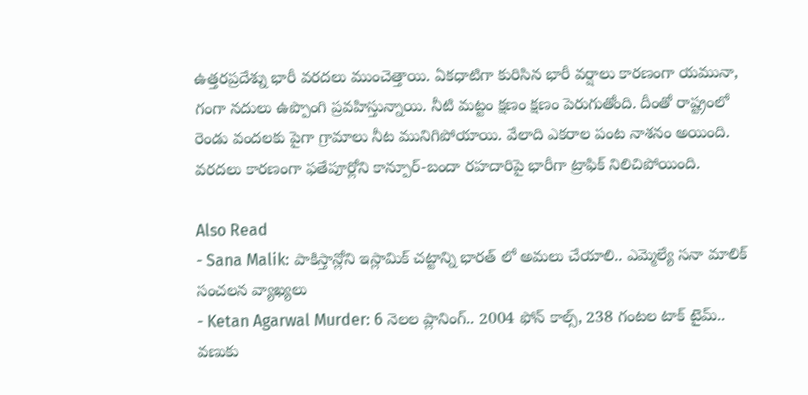ఉత్తరప్రదేశ్ను భారీ వరదలు ముంచెత్తాయి. ఏకధాటిగా కురిసిన భారీ వర్షాలు కారణంగా యమునా, గంగా నదులు ఉప్పొంగి ప్రవహిస్తున్నాయి. నీటి మట్టం క్షణం క్షణం పెరుగుతోంది. దీంతో రాష్ట్రంలో రెండు వందలకు పైగా గ్రామాలు నీట మునిగిపోయాయి. వేలాది ఎకరాల పంట నాశనం అయింది. వరదలు కారణంగా ఫతేపూర్లోని కాన్పూర్-బందా రహదారిపై భారీగా ట్రాఫిక్ నిలిచిపోయింది.

Also Read
- Sana Malik: పాకిస్తాన్లోని ఇస్లామిక్ చట్టాన్ని భారత్ లో అమలు చేయాలి.. ఎమ్మెల్యే సనా మాలిక్ సంచలన వ్యాఖ్యలు
- Ketan Agarwal Murder: 6 నెలల ప్లానింగ్.. 2004 ఫోన్ కాల్స్, 238 గంటల టాక్ టైమ్.. వణుకు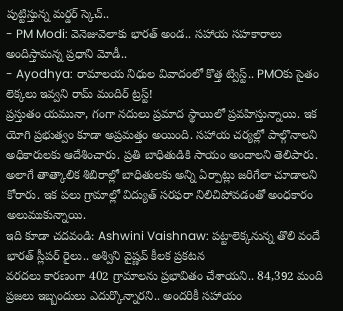పుట్టిస్తున్న మర్డర్ స్కెచ్..
- PM Modi: వెనెజువెలాకు భారత్ అండ.. సహాయ సహకారాలు అందిస్తామన్న ప్రధాని మోడీ..
- Ayodhya: రామాలయ నిధుల వివాదంలో కొత్త ట్విస్ట్.. PMOకు సైతం లెక్కలు ఇవ్వని రామ్ మందిర్ ట్రస్ట్!
ప్రస్తుతం యమునా, గంగా నదులు ప్రమాద స్థాయిలో ప్రవహిస్తున్నాయి. ఇక యోగి ప్రభుత్వం కూడా అప్రమత్తం అయింది. సహాయ చర్యల్లో పాల్గొనాలని అధికారులకు ఆదేశించారు. ప్రతి బాధితుడికి సాయం అందాలని తెలిపారు. అలాగే తాత్కాలిక శిబిరాల్లో బాధితులకు అన్ని ఏర్పాట్లు జరిగేలా చూడాలని కోరారు. ఇక పలు గ్రామాల్లో విద్యుత్ సరఫరా నిలిచిపోవడంతో అంధకారం అలుముకున్నాయి.
ఇది కూడా చదవండి: Ashwini Vaishnaw: పట్టాలెక్కనున్న తొలి వందే భారత్ స్లీపర్ రైలు.. అశ్విని వైష్ణవ్ కీలక ప్రకటన
వరదలు కారణంగా 402 గ్రామాలను ప్రభావితం చేశాయని.. 84,392 మంది ప్రజలు ఇబ్బందులు ఎదుర్కొన్నారని.. అందరికీ సహాయం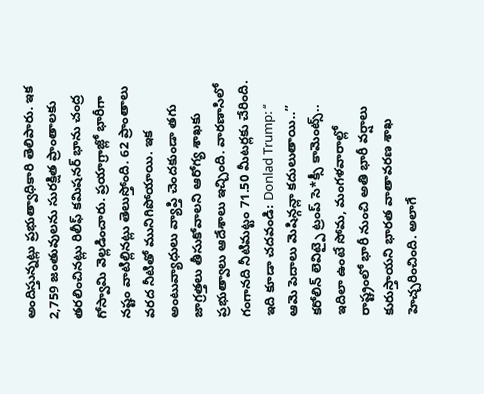అందిస్తున్నట్లు ప్రభుత్వాధికారి తెలిపారు. ఇక 2,759 జంతువులను సురక్షిత ప్రాంతాలకు తరలించినట్లు రిలీఫ్ కమిషనర్ భాను చంద్ర గోస్వామి వెల్లడించారు. ప్రయాగ్రాజ్లో భారీగా నష్టం వాటిల్లినట్లు తెలుస్తోంది. 62 ప్రాంతాలు వరద నీటితో మునిగిపోయాయి. ఇక అంటువ్యాధులు వ్యాప్తి చెందకుండా తగు జాగ్రత్తలు తీసుకోవాలని ఆరోగ్య శాఖకు ప్రభుత్వాలు ఆదేశాలు ఇచ్చింది. వారణాసిలో గంగానది నీటిమట్టం 71.50 మీటర్లకు చేరింది.
ఇది కూడా చదవండి: Donlad Trump: ‘‘ ఆమె పెదాలు మెషిన్గన్లా కదులుతాయి..’’ కరోలిన్ లెవిట్పై ట్రంప్ సె*క్సీ కామెంట్స్..
ఇదిలా ఉంటే సోమ, మంగళవారాల్లో రాష్ట్రంలో భారీ నుంచి అతి భారీ వర్షాలు కురుస్తాయని భారత వాతావరణ శాఖ హెచ్చరించింది. అలాగే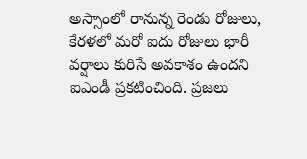అస్సాంలో రానున్న రెండు రోజులు, కేరళలో మరో ఐదు రోజులు భారీ వర్షాలు కురిసే అవకాశం ఉందని ఐఎండీ ప్రకటించింది. ప్రజలు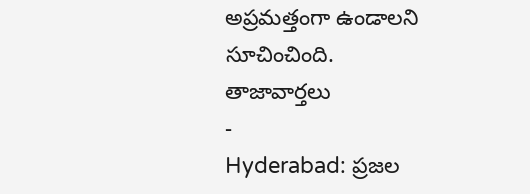అప్రమత్తంగా ఉండాలని సూచించింది.
తాజావార్తలు
-
Hyderabad: ప్రజల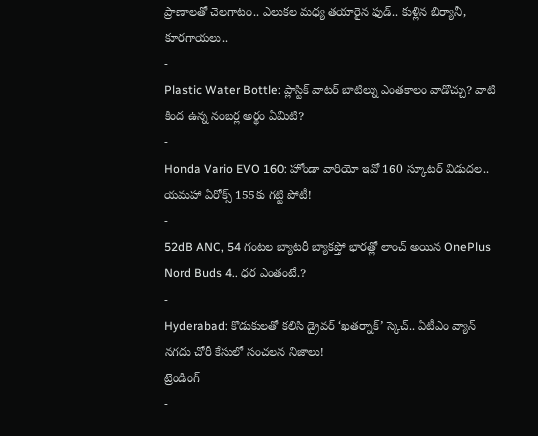ప్రాణాలతో చెలగాటం.. ఎలుకల మధ్య తయారైన ఫుడ్.. కుళ్లిన బిర్యానీ, కూరగాయలు..
-
Plastic Water Bottle: ప్లాస్టిక్ వాటర్ బాటిల్ను ఎంతకాలం వాడొచ్చు? వాటి కింద ఉన్న నంబర్ల అర్థం ఏమిటి?
-
Honda Vario EVO 160: హోండా వారియో ఇవో 160 స్కూటర్ విడుదల.. యమహా ఏరోక్స్ 155కు గట్టి పోటీ!
-
52dB ANC, 54 గంటల బ్యాటరీ బ్యాకప్తో భారత్లో లాంచ్ అయిన OnePlus Nord Buds 4.. ధర ఎంతంటే.?
-
Hyderabad: కొడుకులతో కలిసి డ్రైవర్ ‘ఖతర్నాక్’ స్కెచ్.. ఏటీఎం వ్యాన్ నగదు చోరీ కేసులో సంచలన నిజాలు!
ట్రెండింగ్
-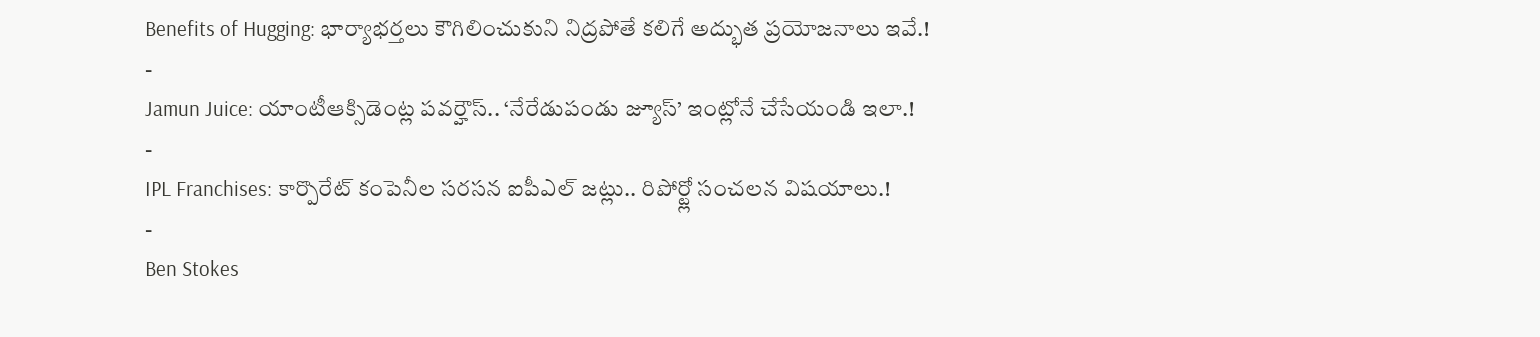Benefits of Hugging: భార్యాభర్తలు కౌగిలించుకుని నిద్రపోతే కలిగే అద్భుత ప్రయోజనాలు ఇవే.!
-
Jamun Juice: యాంటీఆక్సిడెంట్ల పవర్హౌస్.. ‘నేరేడుపండు జ్యూస్’ ఇంట్లోనే చేసేయండి ఇలా.!
-
IPL Franchises: కార్పొరేట్ కంపెనీల సరసన ఐపీఎల్ జట్లు.. రిపోర్ట్లో సంచలన విషయాలు.!
-
Ben Stokes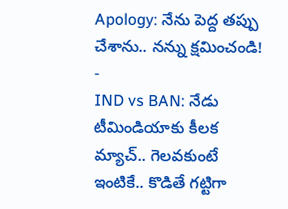Apology: నేను పెద్ద తప్పు చేశాను.. నన్ను క్షమించండి!
-
IND vs BAN: నేడు టీమిండియాకు కీలక మ్యాచ్.. గెలవకుంటే ఇంటికే.. కొడితే గట్టిగా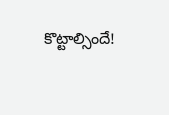కొట్టాల్సిందే!